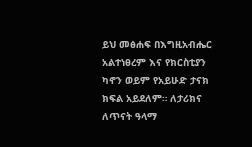ይህ መፅሐፍ በእግዚአብሔር አልተነፀረም እና የክርስቲያን ካኖን ወይም የአይሁድ ታናክ ክፍል አይደለም። ለታሪክና ለጥናት ዓላማ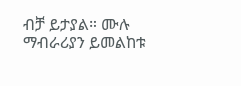ብቻ ይታያል። ሙሉ ማብራሪያን ይመልከቱ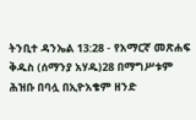ትንቢተ ዳንኤል 13:28 - የአማርኛ መጽሐፍ ቅዱስ (ሰማንያ አሃዱ)28 በማግሥቱም ሕዝቡ በባሏ በኢዮአቄም ዘንድ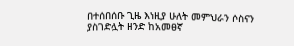በተሰበሰቡ ጊዜ እነዚያ ሁለት መምህራን ሶስናን ያስገድሏት ዘንድ ከአመፀኛ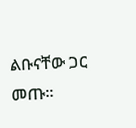ልቡናቸው ጋር መጡ።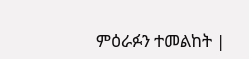ምዕራፉን ተመልከት |